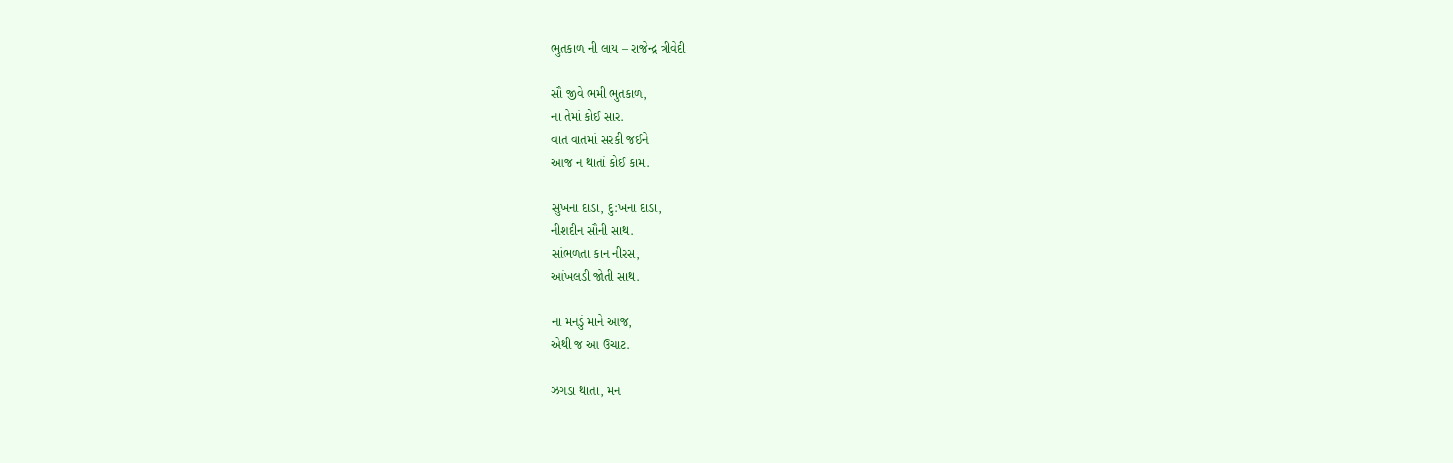ભુતકાળ ની લાય – રાજેન્દ્ર ત્રીવેદી

સૌ જીવે ભમી ભુતકાળ,
ના તેમાં કોઈ સાર.
વાત વાતમાં સરકી જઈને
આજ ન થાતાં કોઈ કામ.

સુખના દાડા, દુ:ખના દાડા,
નીશદીન સૌની સાથ.
સાંભળતા કાન નીરસ,
આંખલડી જોતી સાથ.

ના મનડું માને આજ,
એથી જ આ ઉચાટ.

ઝગડા થાતા, મન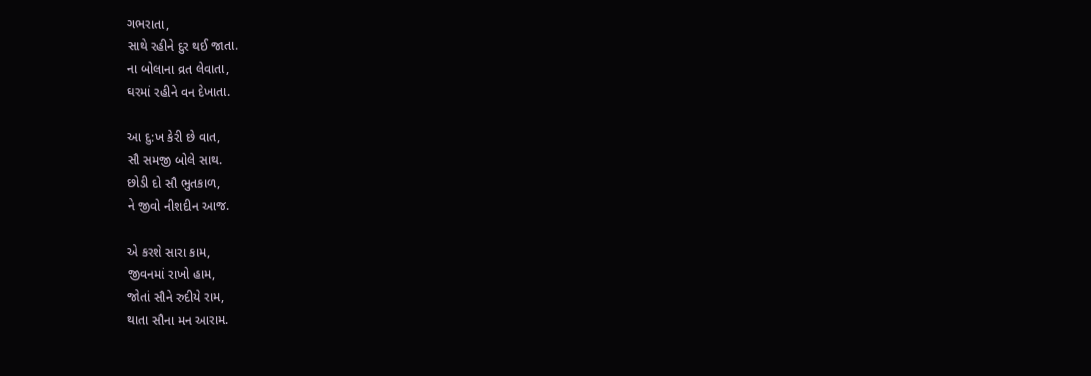ગભરાતા,
સાથે રહીને દુર થઈ જાતા.
ના બોલાના વ્રત લેવાતા,
ઘરમાં રહીને વન દેખાતા.

આ દુ:ખ કેરી છે વાત,
સૌ સમજી બોલે સાથ.
છોડી દો સૌ ભુતકાળ,
ને જીવો નીશદીન આજ.

એ કરશે સારા કામ,
જીવનમાં રાખો હામ,
જોતાં સૌને રુદીયે રામ,
થાતા સૌના મન આરામ.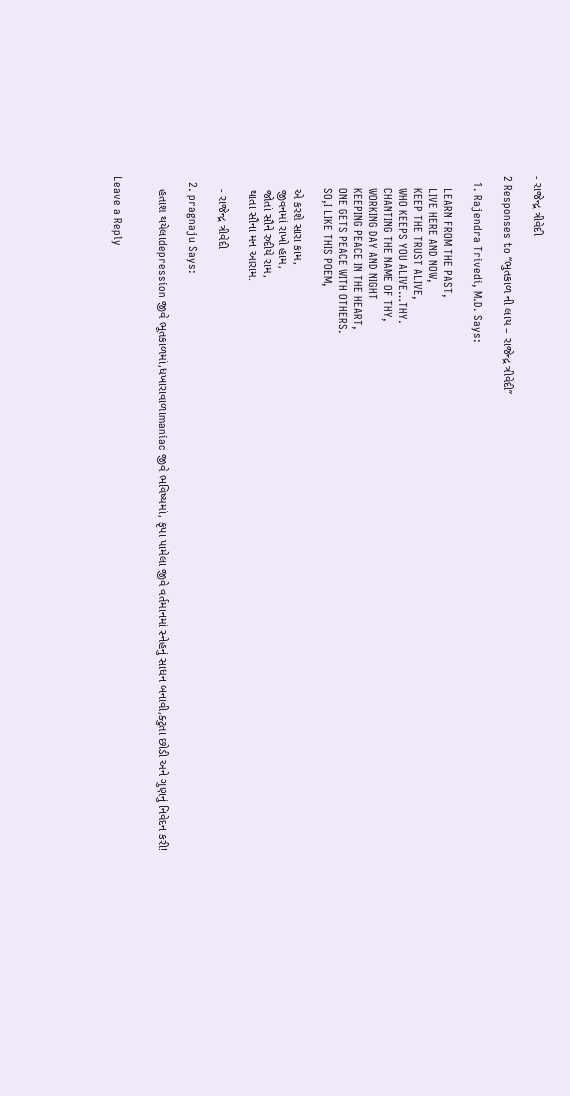- રાજેન્દ્ર ત્રીવેદી

2 Responses to “ભુતકાળ ની લાય – રાજેન્દ્ર ત્રીવેદી”

  1. Rajendra Trivedi, M.D. Says:

    LEARN FROM THE PAST,
    LIVE HERE AND NOW,
    KEEP THE TRUST ALIVE,
    WHO KEEPS YOU ALIVE…THY.
    CHANTING THE NAME OF THY,
    WORKING DAY AND NIGHT
    KEEPING PEACE IN THE HEART,
    ONE GETS PEACE WITH OTHERS.
    SO,I LIKE THIS POEM,

    એ કરશે સારા કામ,
    જીવનમાં રાખો હામ,
    જોતાં સૌને રુદીયે રામ,
    થાતા સૌના મન આરામ.

    - રાજેન્દ્ર ત્રીવેદી

  2. pragnaju Says:

    હતાશ થયેલાdepression જીવે ભૂતકાળમાં,ધખારાવાળાmaniac જીવે ભવિષ્યમાં, કૃપા પામેલા જીવે વર્તમાનમાં સ્નેહનું સાધન બનાવી,ક્ટુતા છોડી અને ગુણનું નિવેદન કરી!


Leave a Reply